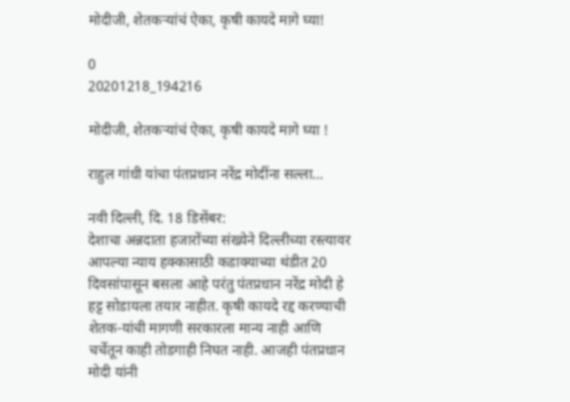मोदीजी, शेतकऱ्यांचं ऐका, कृषी कायदे मागे घ्या!

0
20201218_194216

मोदीजी, शेतकऱ्यांचं ऐका, कृषी कायदे मागे घ्या !

राहुल गांधी यांचा पंतप्रधान नरेंद्र मोदींना सल्ला…

नवी दिल्ली, दि. 18 डिसेंबर:
देशाचा अन्नदाता हजारोंच्या संख्येने दिल्लीच्या रस्त्यावर आपल्या न्याय हक्कासाठी कडाक्याच्या थंडीत 20 दिवसांपासून बसला आहे परंतु पंतप्रधान नरेंद्र मोदी हे हट्ट सोडायला तयार नाहीत. कृषी कायदे रद्द करण्याची शेतक-यांची मागणी सरकारला मान्य नाही आणि चर्चेतून काही तोडगाही निघत नाही. आजही पंतप्रधान मोदी यांनी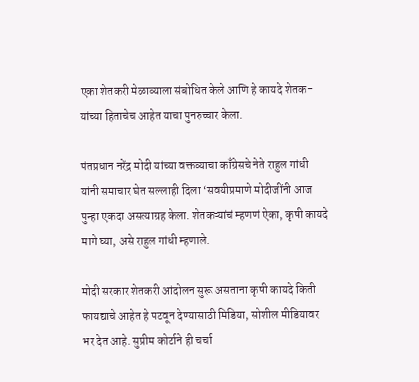एका शेतकरी मेळाव्याला संबोधित केले आणि हे कायदे शेतक-यांच्या हिताचेच आहेत याचा पुनरुच्चार केला.

पंतप्रधान नरेंद्र मोदी यांच्या वक्तव्याचा काँग्रेसचे नेते राहुल गांधी यांनी समाचार घेत सल्लाही दिला ‘सवयीप्रमाणे मोदीजींनी आज पुन्हा एकदा असत्याग्रह केला. शेतकऱ्यांचं म्हणणं ऐका, कृषी कायदे मागे घ्या, असे राहुल गांधी म्हणाले.

मोदी सरकार शेतकरी आंदोलन सुरू असताना कृषी कायदे किती फायद्याचे आहेत हे पटवून देण्यासाठी मिडिया, सोशील मीडियावर भर देत आहे. सुप्रीम कोर्टाने ही चर्चा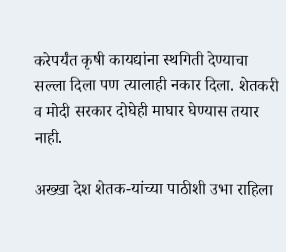करेपर्यंत कृषी कायद्यांना स्थगिती देण्याचा सल्ला दिला पण त्यालाही नकार दिला. शेतकरी व मोदी सरकार दोघेही माघार घेण्यास तयार नाही.

अख्खा देश शेतक-यांच्या पाठीशी उभा राहिला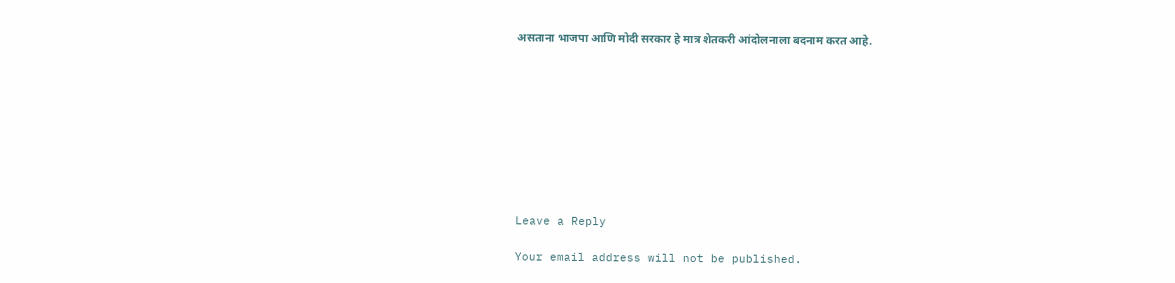असताना भाजपा आणि मोदी सरकार हे मात्र शेतकरी आंदोलनाला बदनाम करत आहे.









Leave a Reply

Your email address will not be published.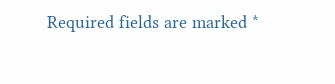Required fields are marked *